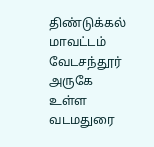திண்டுக்கல் மாவட்டம் வேடசந்தூர் அருகே உள்ள வடமதுரை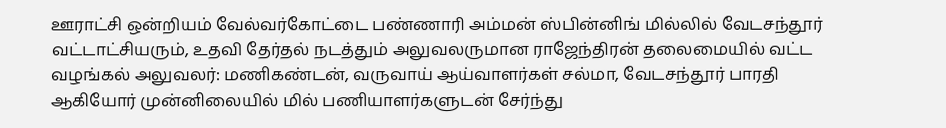ஊராட்சி ஒன்றியம் வேல்வர்கோட்டை பண்ணாரி அம்மன் ஸ்பின்னிங் மில்லில் வேடசந்தூர் வட்டாட்சியரும், உதவி தேர்தல் நடத்தும் அலுவலருமான ராஜேந்திரன் தலைமையில் வட்ட வழங்கல் அலுவலர்: மணிகண்டன், வருவாய் ஆய்வாளர்கள் சல்மா, வேடசந்தூர் பாரதி ஆகியோர் முன்னிலையில் மில் பணியாளர்களுடன் சேர்ந்து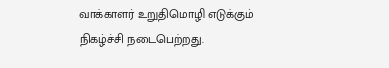வாக்காளர் உறுதிமொழி எடுக்கும் நிகழ்ச்சி நடைபெற்றது.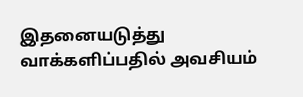இதனையடுத்து வாக்களிப்பதில் அவசியம்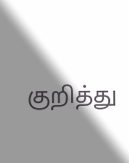குறித்து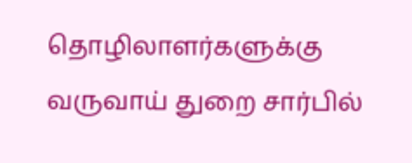தொழிலாளர்களுக்கு வருவாய் துறை சார்பில்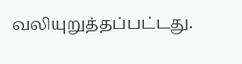வலியுறுத்தப்பட்டது.